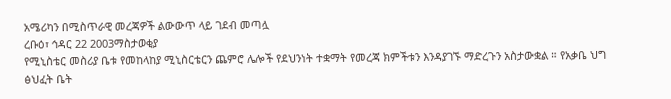አሜሪካን በሚስጥራዊ መረጃዎች ልውውጥ ላይ ገደብ መጣሏ
ረቡዕ፣ ኅዳር 22 2003ማስታወቂያ
የሚኒስቴር መስሪያ ቤቱ የመከላከያ ሚኒስርቴርን ጨምሮ ሌሎች የደህንነት ተቋማት የመረጃ ክምችቱን እንዳያገኙ ማድረጉን አስታውቋል ። የአቃቤ ህግ ፅህፈት ቤት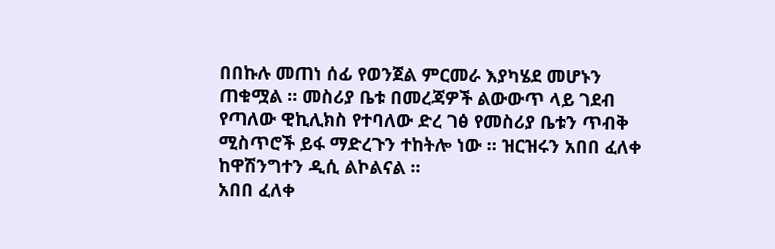በበኩሉ መጠነ ሰፊ የወንጀል ምርመራ እያካሄደ መሆኑን ጠቁሟል ። መስሪያ ቤቱ በመረጃዎች ልውውጥ ላይ ገደብ የጣለው ዊኪሊክስ የተባለው ድረ ገፅ የመስሪያ ቤቱን ጥብቅ ሚስጥሮች ይፋ ማድረጉን ተከትሎ ነው ። ዝርዝሩን አበበ ፈለቀ ከዋሽንግተን ዲሲ ልኮልናል ።
አበበ ፈለቀ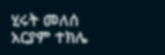ሂሩት መለሰ
አርያም ተክሌ